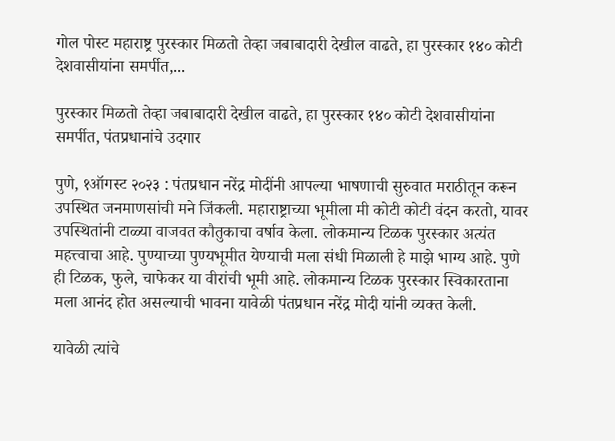गोल पोस्ट महाराष्ट्र पुरस्कार मिळतो तेव्हा जबाबादारी देखील वाढते, हा पुरस्कार १४० कोटी देशवासीयांना समर्पीत,...

पुरस्कार मिळतो तेव्हा जबाबादारी देखील वाढते, हा पुरस्कार १४० कोटी देशवासीयांना समर्पीत, पंतप्रधानांचे उदगार

पुणे, १ऑगस्ट २०२३ : पंतप्रधान नरेंद्र मोदींनी आपल्या भाषणाची सुरुवात मराठीतून करून उपस्थित जनमाणसांची मने जिंकली. महाराष्ट्राच्या भूमीला मी कोटी कोटी वंदन करतो, यावर उपस्थितांनी टाळ्या वाजवत कौतुकाचा वर्षाव केला. लोकमान्य टिळक पुरस्कार अत्यंत महत्त्वाचा आहे. पुण्याच्या पुण्यभूमीत येण्याची मला संधी मिळाली हे माझे भाग्य आहे. पुणे ही टिळक, फुले, चाफेकर या वीरांची भूमी आहे. लोकमान्य टिळक पुरस्कार स्विकारताना मला आनंद होत असल्याची भावना यावेळी पंतप्रधान नरेंद्र मोदी यांनी व्यक्त केली.

यावेळी त्यांचे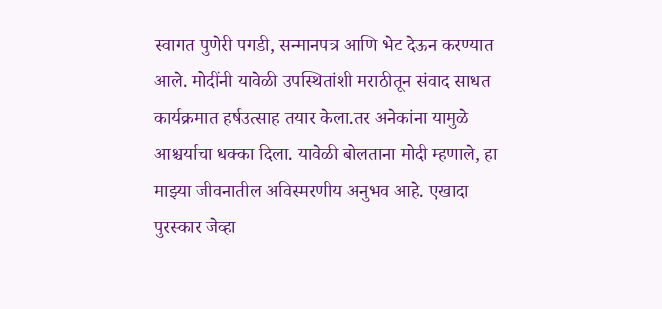स्वागत पुणेरी पगडी, सन्मानपत्र आणि भेट देऊन करण्यात आले. मोदींनी यावेळी उपस्थितांशी मराठीतून संवाद साधत कार्यक्रमात हर्षउत्साह तयार केला.तर अनेकांना यामुळे आश्चर्याचा धक्का दिला. यावेळी बोलताना मोदी म्हणाले, हा माझ्या जीवनातील अविस्मरणीय अनुभव आहे. एखादा पुरस्कार जेव्हा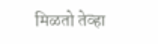मिळतो तेव्हा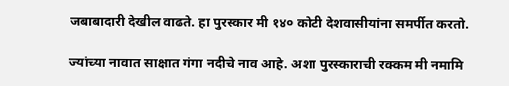जबाबादारी देखील वाढते. हा पुरस्कार मी १४० कोटी देशवासीयांना समर्पीत करतो.

ज्यांच्या नावात साक्षात गंगा नदीचे नाव आहे. अशा पुरस्काराची रक्कम मी नमामि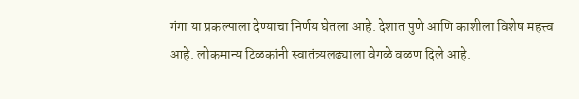गंगा या प्रकल्पाला देण्याचा निर्णय घेतला आहे. देशात पुणे आणि काशीला विशेष महत्त्व आहे. लोकमान्य टिळकांनी स्वातंत्र्यलढ्याला वेगळे वळण दिले आहे.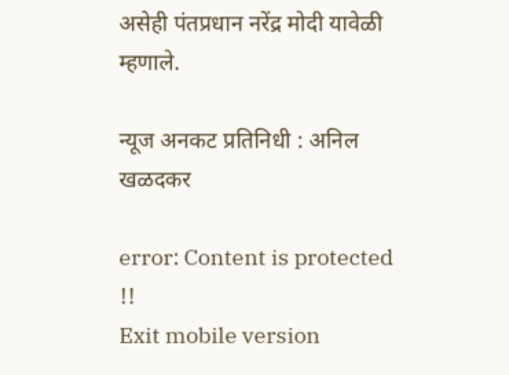असेही पंतप्रधान नरेंद्र मोदी यावेळी म्हणाले.

न्यूज अनकट प्रतिनिधी : अनिल खळदकर

error: Content is protected !!
Exit mobile version